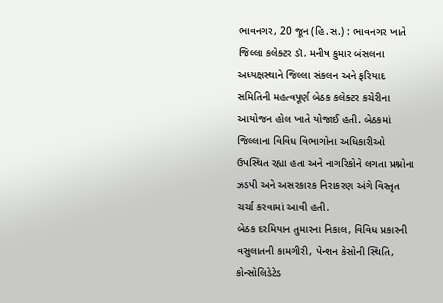ભાવનગર, 20 જૂન (હિ.સ.) : ભાવનગર ખાતે જિલ્લા કલેક્ટર ડૉ. મનીષ કુમાર બંસલના અધ્યક્ષસ્થાને જિલ્લા સંકલન અને ફરિયાદ સમિતિની મહત્વપૂર્ણ બેઠક કલેક્ટર કચેરીના આયોજન હોલ ખાતે યોજાઈ હતી. બેઠકમાં જિલ્લાના વિવિધ વિભાગોના અધિકારીઓ ઉપસ્થિત રહ્યા હતા અને નાગરિકોને લગતા પ્રશ્નોના ઝડપી અને અસરકારક નિરાકરણ અંગે વિસ્તૃત ચર્ચા કરવામાં આવી હતી.
બેઠક દરમિયાન તુમારના નિકાલ, વિવિધ પ્રકારની વસુલાતની કામગીરી, પેન્શન કેસોની સ્થિતિ, કોન્સોલિડેટેડ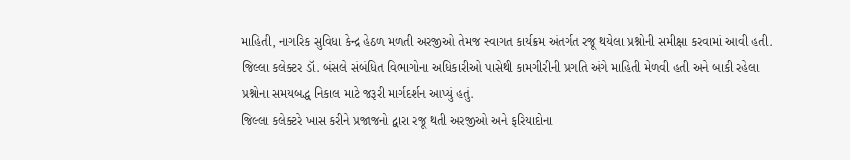માહિતી, નાગરિક સુવિધા કેન્દ્ર હેઠળ મળતી અરજીઓ તેમજ સ્વાગત કાર્યક્રમ અંતર્ગત રજૂ થયેલા પ્રશ્નોની સમીક્ષા કરવામાં આવી હતી. જિલ્લા કલેક્ટર ડૉ. બંસલે સંબંધિત વિભાગોના અધિકારીઓ પાસેથી કામગીરીની પ્રગતિ અંગે માહિતી મેળવી હતી અને બાકી રહેલા પ્રશ્નોના સમયબદ્ધ નિકાલ માટે જરૂરી માર્ગદર્શન આપ્યું હતું.
જિલ્લા કલેક્ટરે ખાસ કરીને પ્રજાજનો દ્વારા રજૂ થતી અરજીઓ અને ફરિયાદોના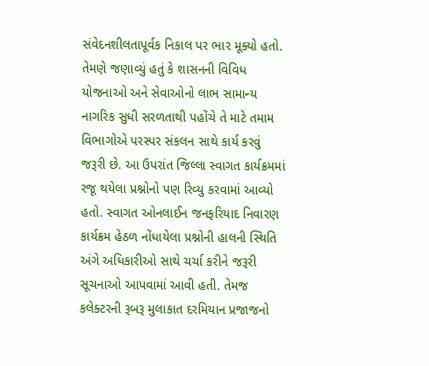સંવેદનશીલતાપૂર્વક નિકાલ પર ભાર મૂક્યો હતો. તેમણે જણાવ્યું હતું કે શાસનની વિવિધ યોજનાઓ અને સેવાઓનો લાભ સામાન્ય નાગરિક સુધી સરળતાથી પહોંચે તે માટે તમામ વિભાગોએ પરસ્પર સંકલન સાથે કાર્ય કરવું જરૂરી છે. આ ઉપરાંત જિલ્લા સ્વાગત કાર્યક્રમમાં રજૂ થયેલા પ્રશ્નોનો પણ રિવ્યુ કરવામાં આવ્યો હતો. સ્વાગત ઓનલાઈન જનફરિયાદ નિવારણ કાર્યક્રમ હેઠળ નોંધાયેલા પ્રશ્નોની હાલની સ્થિતિ અંગે અધિકારીઓ સાથે ચર્ચા કરીને જરૂરી સૂચનાઓ આપવામાં આવી હતી. તેમજ કલેક્ટરની રૂબરૂ મુલાકાત દરમિયાન પ્રજાજનો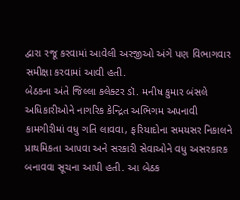દ્વારા રજૂ કરવામાં આવેલી અરજીઓ અંગે પણ વિભાગવાર સમીક્ષા કરવામાં આવી હતી.
બેઠકના અંતે જિલ્લા કલેક્ટર ડૉ. મનીષ કુમાર બંસલે અધિકારીઓને નાગરિક કેન્દ્રિત અભિગમ અપનાવી કામગીરીમાં વધુ ગતિ લાવવા, ફરિયાદોના સમયસર નિકાલને પ્રાથમિકતા આપવા અને સરકારી સેવાઓને વધુ અસરકારક બનાવવા સૂચના આપી હતી. આ બેઠક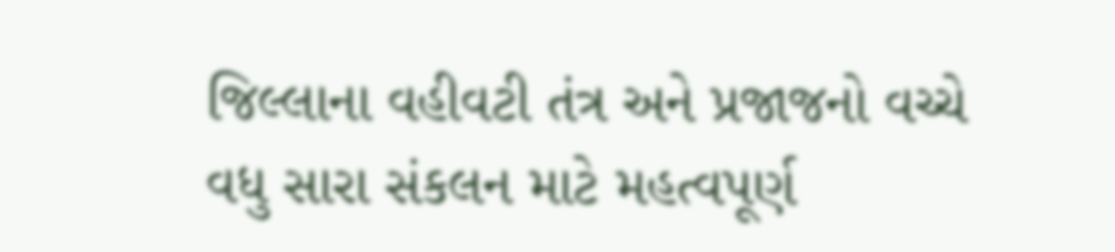જિલ્લાના વહીવટી તંત્ર અને પ્રજાજનો વચ્ચે વધુ સારા સંકલન માટે મહત્વપૂર્ણ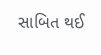સાબિત થઈ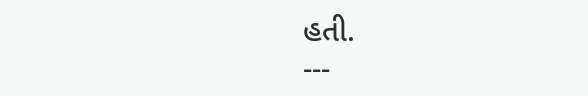હતી.
---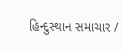હિન્દુસ્થાન સમાચાર /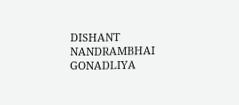DISHANT NANDRAMBHAI GONADLIYA